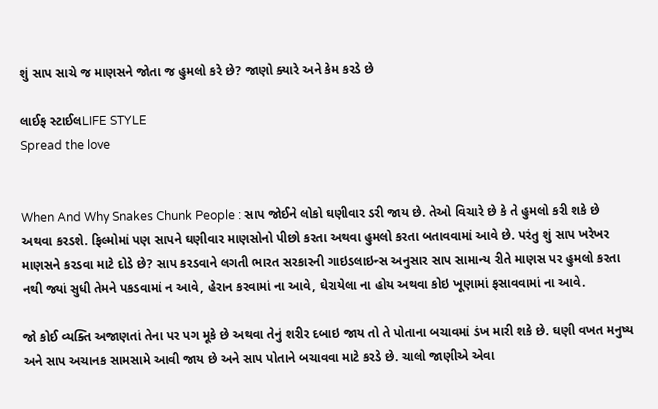શું સાપ સાચે જ માણસને જોતા જ હુમલો કરે છે? જાણો ક્યારે અને કેમ કરડે છે

લાઈફ સ્ટાઈલLIFE STYLE
Spread the love


When And Why Snakes Chunk People : સાપ જોઈને લોકો ઘણીવાર ડરી જાય છે. તેઓ વિચારે છે કે તે હુમલો કરી શકે છે અથવા કરડશે. ફિલ્મોમાં પણ સાપને ઘણીવાર માણસોનો પીછો કરતા અથવા હુમલો કરતા બતાવવામાં આવે છે. પરંતુ શું સાપ ખરેખર માણસને કરડવા માટે દોડે છે? સાપ કરડવાને લગતી ભારત સરકારની ગાઇડલાઇન્સ અનુસાર સાપ સામાન્ય રીતે માણસ પર હુમલો કરતા નથી જ્યાં સુધી તેમને પકડવામાં ન આવે, હેરાન કરવામાં ના આવે, ઘેરાયેલા ના હોય અથવા કોઇ ખૂણામાં ફસાવવામાં ના આવે.

જો કોઈ વ્યક્તિ અજાણતાં તેના પર પગ મૂકે છે અથવા તેનું શરીર દબાઇ જાય તો તે પોતાના બચાવમાં ડંખ મારી શકે છે. ઘણી વખત મનુષ્ય અને સાપ અચાનક સામસામે આવી જાય છે અને સાપ પોતાને બચાવવા માટે કરડે છે. ચાલો જાણીએ એવા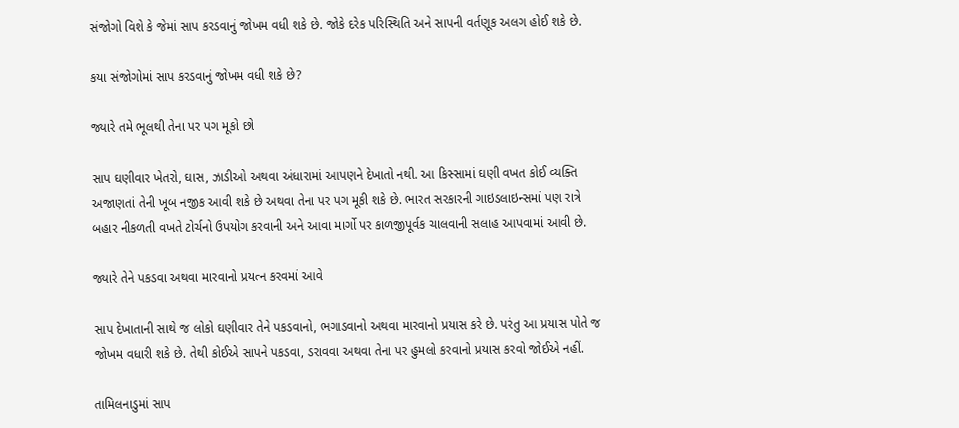સંજોગો વિશે કે જેમાં સાપ કરડવાનું જોખમ વધી શકે છે. જોકે દરેક પરિસ્થિતિ અને સાપની વર્તણૂક અલગ હોઈ શકે છે.

કયા સંજોગોમાં સાપ કરડવાનું જોખમ વધી શકે છે?

જ્યારે તમે ભૂલથી તેના પર પગ મૂકો છો

સાપ ઘણીવાર ખેતરો, ઘાસ, ઝાડીઓ અથવા અંધારામાં આપણને દેખાતો નથી. આ કિસ્સામાં ઘણી વખત કોઈ વ્યક્તિ અજાણતાં તેની ખૂબ નજીક આવી શકે છે અથવા તેના પર પગ મૂકી શકે છે. ભારત સરકારની ગાઇડલાઇન્સમાં પણ રાત્રે બહાર નીકળતી વખતે ટોર્ચનો ઉપયોગ કરવાની અને આવા માર્ગો પર કાળજીપૂર્વક ચાલવાની સલાહ આપવામાં આવી છે.

જ્યારે તેને પકડવા અથવા મારવાનો પ્રયત્ન કરવમાં આવે

સાપ દેખાતાની સાથે જ લોકો ઘણીવાર તેને પકડવાનો, ભગાડવાનો અથવા મારવાનો પ્રયાસ કરે છે. પરંતુ આ પ્રયાસ પોતે જ જોખમ વધારી શકે છે. તેથી કોઈએ સાપને પકડવા, ડરાવવા અથવા તેના પર હુમલો કરવાનો પ્રયાસ કરવો જોઈએ નહીં.

તામિલનાડુમાં સાપ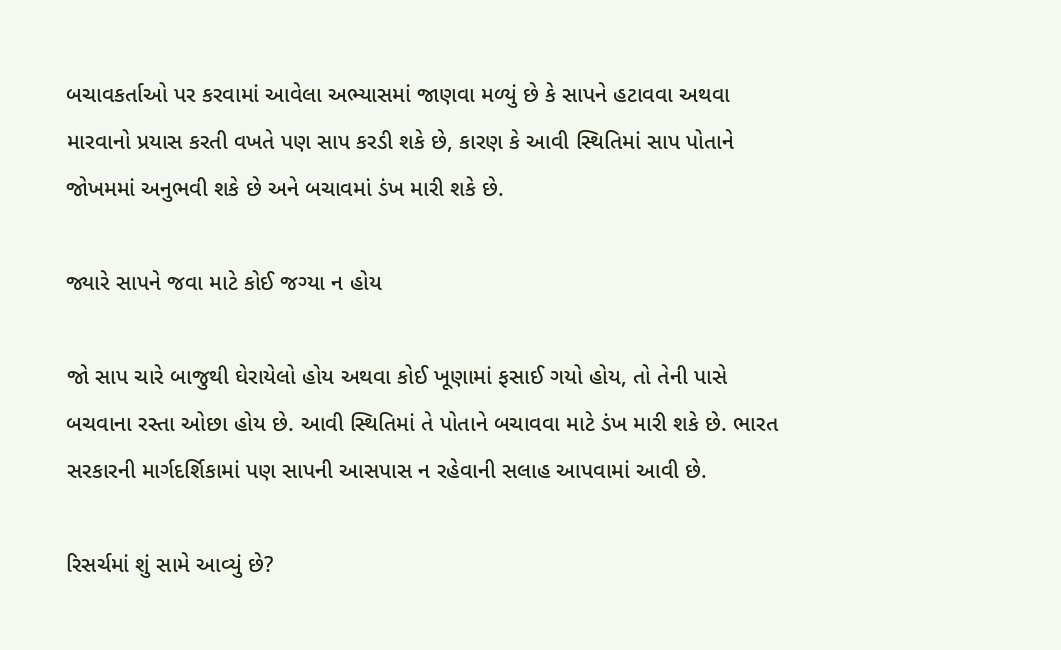બચાવકર્તાઓ પર કરવામાં આવેલા અભ્યાસમાં જાણવા મળ્યું છે કે સાપને હટાવવા અથવા મારવાનો પ્રયાસ કરતી વખતે પણ સાપ કરડી શકે છે, કારણ કે આવી સ્થિતિમાં સાપ પોતાને જોખમમાં અનુભવી શકે છે અને બચાવમાં ડંખ મારી શકે છે.

જ્યારે સાપને જવા માટે કોઈ જગ્યા ન હોય

જો સાપ ચારે બાજુથી ઘેરાયેલો હોય અથવા કોઈ ખૂણામાં ફસાઈ ગયો હોય, તો તેની પાસે બચવાના રસ્તા ઓછા હોય છે. આવી સ્થિતિમાં તે પોતાને બચાવવા માટે ડંખ મારી શકે છે. ભારત સરકારની માર્ગદર્શિકામાં પણ સાપની આસપાસ ન રહેવાની સલાહ આપવામાં આવી છે.

રિસર્ચમાં શું સામે આવ્યું છે?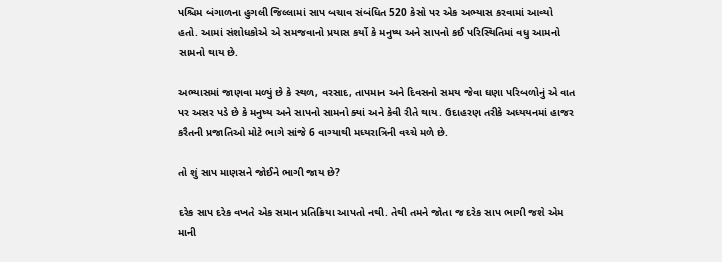પશ્ચિમ બંગાળના હુગલી જિલ્લામાં સાપ બચાવ સંબંધિત 520 કેસો પર એક અભ્યાસ કરવામાં આવ્યો હતો. આમાં સંશોધકોએ એ સમજવાનો પ્રયાસ કર્યો કે મનુષ્ય અને સાપનો કઈ પરિસ્થિતિમાં વધુ આમનો સામનો થાય છે.

અભ્યાસમાં જાણવા મળ્યું છે કે સ્થળ, વરસાદ, તાપમાન અને દિવસનો સમય જેવા ઘણા પરિબળોનું એ વાત પર અસર પડે છે કે મનુષ્ય અને સાપનો સામનો ક્યાં અને કેવી રીતે થાય. ઉદાહરણ તરીકે અધ્યયનમાં હાજર કરૈતની પ્રજાતિઓ મોટે ભાગે સાંજે 6 વાગ્યાથી મધ્યરાત્રિની વચ્ચે મળે છે.

તો શું સાપ માણસને જોઈને ભાગી જાય છે?

દરેક સાપ દરેક વખતે એક સમાન પ્રતિક્રિયા આપતો નથી. તેથી તમને જોતા જ દરેક સાપ ભાગી જશે એમ માની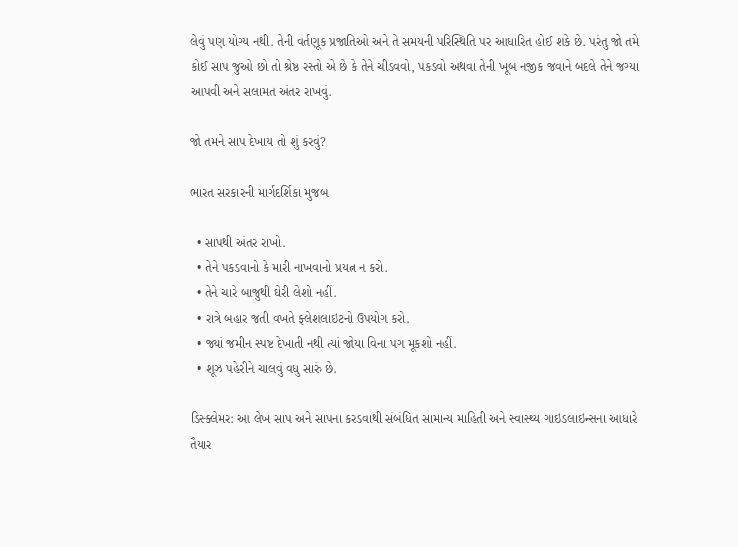લેવું પણ યોગ્ય નથી. તેની વર્તણૂક પ્રજાતિઓ અને તે સમયની પરિસ્થિતિ પર આધારિત હોઈ શકે છે. પરંતુ જો તમે કોઈ સાપ જુઓ છો તો શ્રેષ્ઠ રસ્તો એ છે કે તેને ચીડવવો, પકડવો અથવા તેની ખૂબ નજીક જવાને બદલે તેને જગ્યા આપવી અને સલામત અંતર રાખવું.

જો તમને સાપ દેખાય તો શું કરવું?

ભારત સરકારની માર્ગદર્શિકા મુજબ

  • સાપથી અંતર રાખો.
  • તેને પકડવાનો કે મારી નાખવાનો પ્રયત્ન ન કરો.
  • તેને ચારે બાજુથી ઘેરી લેશો નહીં.
  • રાત્રે બહાર જતી વખતે ફ્લેશલાઇટનો ઉપયોગ કરો.
  • જ્યાં જમીન સ્પષ્ટ દેખાતી નથી ત્યાં જોયા વિના પગ મૂકશો નહીં.
  • શૂઝ પહેરીને ચાલવું વધુ સારું છે.

ડિસ્ક્લેમર: આ લેખ સાપ અને સાપના કરડવાથી સંબંધિત સામાન્ય માહિતી અને સ્વાસ્થ્ય ગાઇડલાઇન્સના આધારે તૈયાર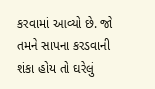કરવામાં આવ્યો છે. જો તમને સાપના કરડવાની શંકા હોય તો ઘરેલું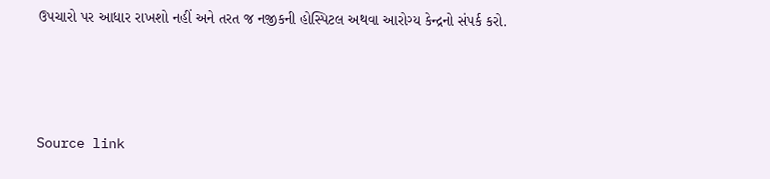ઉપચારો પર આધાર રાખશો નહીં અને તરત જ નજીકની હોસ્પિટલ અથવા આરોગ્ય કેન્દ્રનો સંપર્ક કરો.



Source link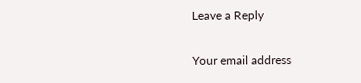Leave a Reply

Your email address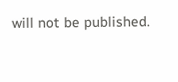will not be published.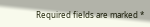Required fields are marked *